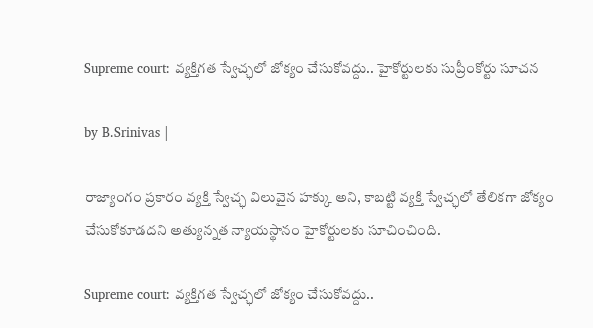Supreme court: వ్యక్తిగత స్వేచ్ఛలో జోక్యం చేసుకోవద్దు.. హైకోర్టులకు సుప్రీంకోర్టు సూచన

by B.Srinivas |

రాజ్యాంగం ప్రకారం వ్యక్తి స్వేచ్ఛ విలువైన హక్కు అని, కాబట్టి వ్యక్తి స్వేచ్ఛలో తేలికగా జోక్యం చేసుకోకూడదని అత్యున్నత న్యాయస్థానం హైకోర్టులకు సూచించింది.

Supreme court: వ్యక్తిగత స్వేచ్ఛలో జోక్యం చేసుకోవద్దు..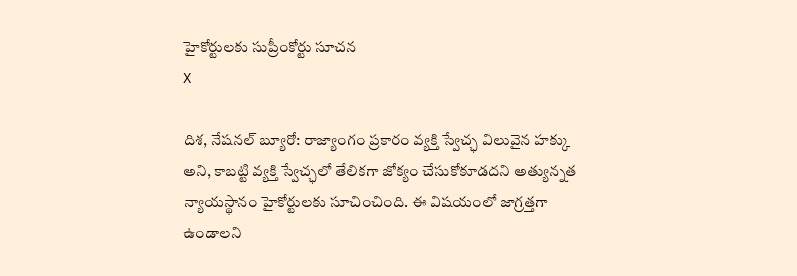హైకోర్టులకు సుప్రీంకోర్టు సూచన
X

దిశ, నేషనల్ బ్యూరో: రాజ్యాంగం ప్రకారం వ్యక్తి స్వేచ్ఛ విలువైన హక్కు అని, కాబట్టి వ్యక్తి స్వేచ్ఛలో తేలికగా జోక్యం చేసుకోకూడదని అత్యున్నత న్యాయస్థానం హైకోర్టులకు సూచించింది. ఈ విషయంలో జాగ్రత్తగా ఉండాలని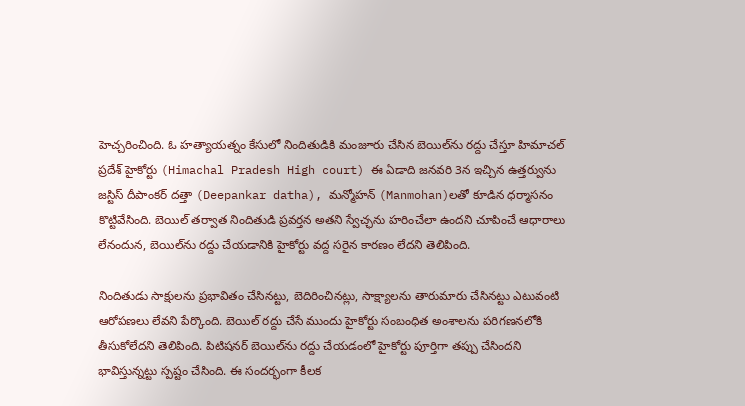హెచ్చరించింది. ఓ హత్యాయత్నం కేసులో నిందితుడికి మంజూరు చేసిన బెయిల్‌ను రద్దు చేస్తూ హిమాచల్ ప్రదేశ్ హైకోర్టు (Himachal Pradesh High court) ఈ ఏడాది జనవరి 3న ఇచ్చిన ఉత్తర్వును జస్టిస్ దీపాంకర్ దత్తా (Deepankar datha), మన్మోహన్‌ (Manmohan)లతో కూడిన ధర్మాసనం కొట్టివేసింది. బెయిల్ తర్వాత నిందితుడి ప్రవర్తన అతని స్వేచ్ఛను హరించేలా ఉందని చూపించే ఆధారాలు లేనందున, బెయిల్‌ను రద్దు చేయడానికి హైకోర్టు వద్ద సరైన కారణం లేదని తెలిపింది.

నిందితుడు సాక్షులను ప్రభావితం చేసినట్టు, బెదిరించినట్లు, సాక్ష్యాలను తారుమారు చేసినట్టు ఎటువంటి ఆరోపణలు లేవని పేర్కొంది. బెయిల్ రద్దు చేసే ముందు హైకోర్టు సంబంధిత అంశాలను పరిగణనలోకి తీసుకోలేదని తెలిపింది. పిటిషనర్ బెయిల్‌ను రద్దు చేయడంలో హైకోర్టు పూర్తిగా తప్పు చేసిందని భావిస్తున్నట్టు స్పష్టం చేసింది. ఈ సందర్భంగా కీలక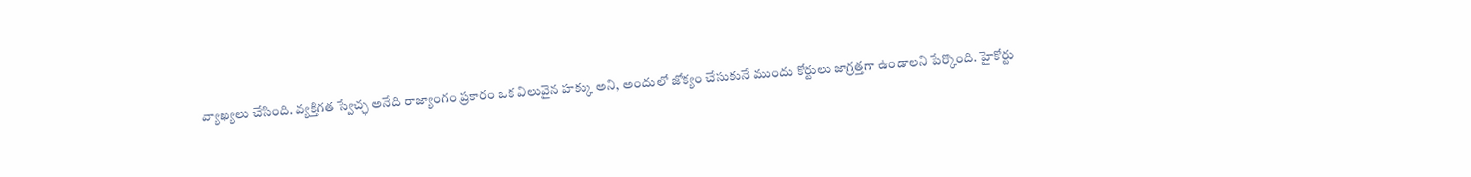వ్యాఖ్యలు చేసింది. వ్యక్తిగత స్వేచ్ఛ అనేది రాజ్యాంగం ప్రకారం ఒక విలువైన హక్కు అని, అందులో జోక్యం చేసుకునే ముందు కోర్టులు జాగ్రత్తగా ఉండాలని పేర్కొంది. హైకోర్టు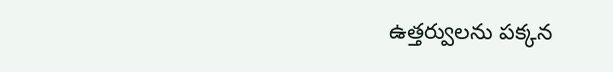ఉత్తర్వులను పక్కన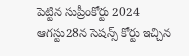పెట్టిన సుప్రీంకోర్టు 2024 ఆగస్టు28న సెషన్స్ కోర్టు ఇచ్చిన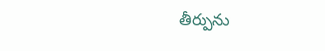తీర్పును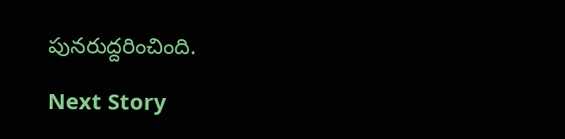పునరుద్దరించింది.

Next Story